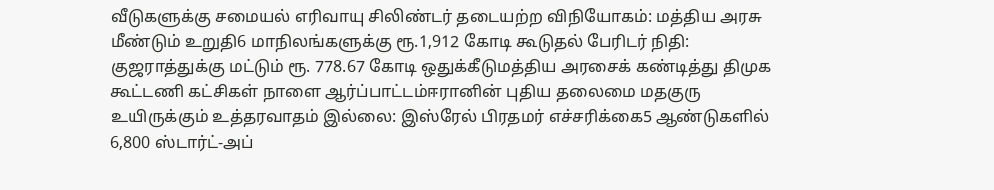வீடுகளுக்கு சமையல் எரிவாயு சிலிண்டர் தடையற்ற விநியோகம்: மத்திய அரசு மீண்டும் உறுதி6 மாநிலங்களுக்கு ரூ.1,912 கோடி கூடுதல் பேரிடர் நிதி: குஜராத்துக்கு மட்டும் ரூ. 778.67 கோடி ஒதுக்கீடுமத்திய அரசைக் கண்டித்து திமுக கூட்டணி கட்சிகள் நாளை ஆர்ப்பாட்டம்ஈரானின் புதிய தலைமை மதகுரு உயிருக்கும் உத்தரவாதம் இல்லை: இஸ்ரேல் பிரதமர் எச்சரிக்கை5 ஆண்டுகளில் 6,800 ஸ்டார்ட்-அப்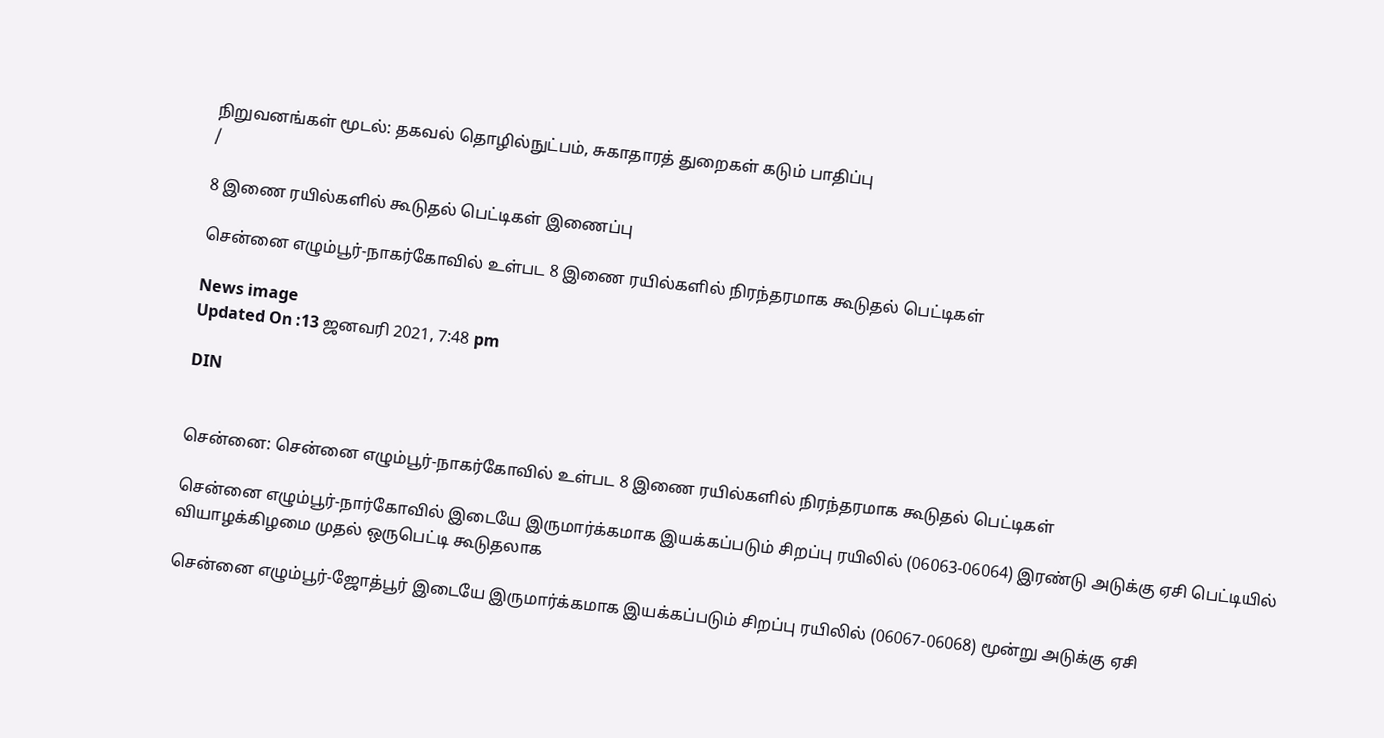நிறுவனங்கள் மூடல்: தகவல் தொழில்நுட்பம், சுகாதாரத் துறைகள் கடும் பாதிப்பு
/

8 இணை ரயில்களில் கூடுதல் பெட்டிகள் இணைப்பு

சென்னை எழும்பூர்-நாகர்கோவில் உள்பட 8 இணை ரயில்களில் நிரந்தரமாக கூடுதல் பெட்டிகள்

News image
Updated On :13 ஜனவரி 2021, 7:48 pm

DIN


சென்னை: சென்னை எழும்பூர்-நாகர்கோவில் உள்பட 8 இணை ரயில்களில் நிரந்தரமாக கூடுதல் பெட்டிகள்

சென்னை எழும்பூர்-நார்கோவில் இடையே இருமார்க்கமாக இயக்கப்படும் சிறப்பு ரயிலில் (06063-06064) இரண்டு அடுக்கு ஏசி பெட்டியில் வியாழக்கிழமை முதல் ஒருபெட்டி கூடுதலாக

சென்னை எழும்பூர்-ஜோத்பூர் இடையே இருமார்க்கமாக இயக்கப்படும் சிறப்பு ரயிலில் (06067-06068) மூன்று அடுக்கு ஏசி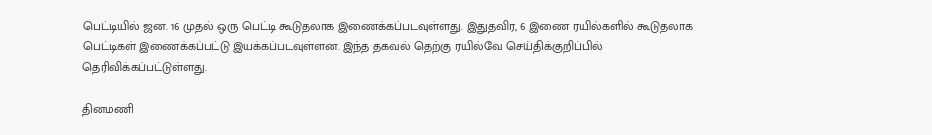பெட்டியில் ஜன. 16 முதல் ஒரு பெட்டி கூடுதலாக இணைக்கப்படவுள்ளது. இதுதவிர, 6 இணை ரயில்களில் கூடுதலாக பெட்டிகள் இணைக்கப்பட்டு இயக்கப்படவுள்ளன. இந்த தகவல் தெற்கு ரயில்வே செய்திக்குறிப்பில் தெரிவிக்கப்பட்டுள்ளது.

தினமணி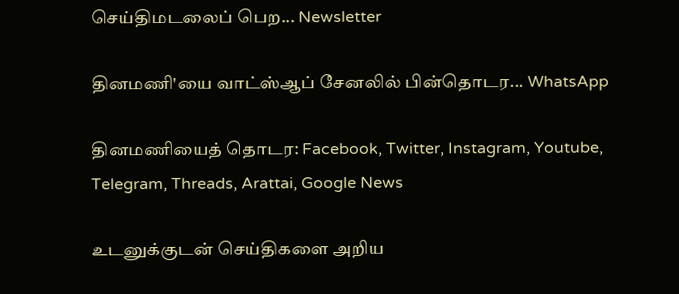செய்திமடலைப் பெற... Newsletter

தினமணி'யை வாட்ஸ்ஆப் சேனலில் பின்தொடர... WhatsApp

தினமணியைத் தொடர: Facebook, Twitter, Instagram, Youtube, Telegram, Threads, Arattai, Google News

உடனுக்குடன் செய்திகளை அறிய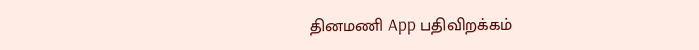தினமணி App பதிவிறக்கம்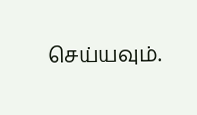செய்யவும்.